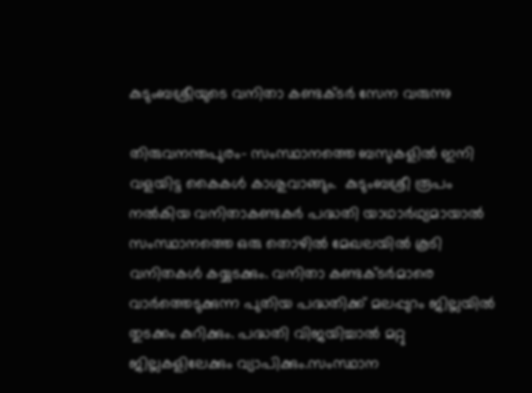കുടുംബശ്രീയുടെ വനിതാ കണ്ടക്ടര്‍ സേന വരുന്നു

തിരുവനന്തപുരം- സംസ്ഥാനത്തെ ബസുകളില്‍ ഇനി വളയിട്ട കൈകള്‍ കാശുവാങ്ങും.  കുടുംബശ്രീ രൂപം നല്‍കിയ വനിതാകണ്ടകര്‍ പദ്ധതി യാഥാര്‍ഥ്യമായാല്‍ സംസ്ഥാനത്തെ ഒരു തൊഴില്‍ മേഖലയില്‍ കൂടി വനിതകള്‍ കയ്യടക്കും. വനിതാ കണ്ടക്ടര്‍മാരെ വാര്‍ത്തെടുക്കുന്ന പുതിയ പദ്ധതിക്ക് മലപ്പുറം ജില്ലയില്‍ തുടക്കം കുറിക്കും. പദ്ധതി വിജയിച്ചാല്‍ മറ്റു ജില്ലകളിലേക്കും വ്യാപിക്കും.സംസ്ഥാന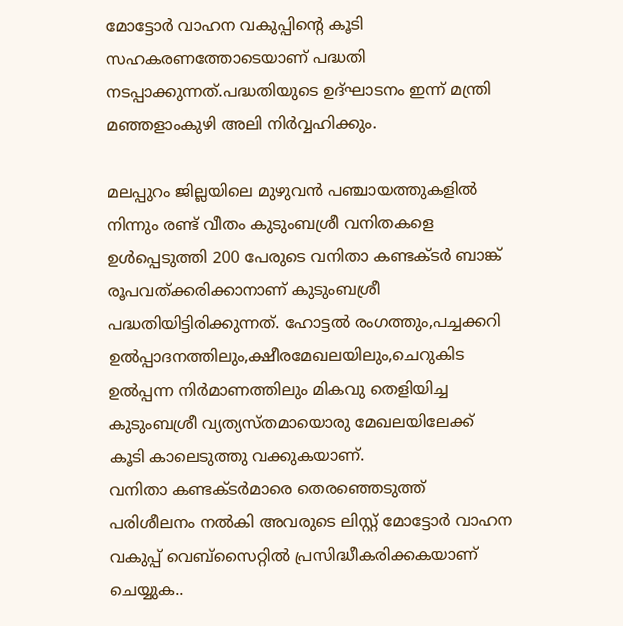മോട്ടോര്‍ വാഹന വകുപ്പിന്റെ കൂടി സഹകരണത്തോടെയാണ് പദ്ധതി നടപ്പാക്കുന്നത്.പദ്ധതിയുടെ ഉദ്ഘാടനം ഇന്ന് മന്ത്രി മഞ്ഞളാംകുഴി അലി നിര്‍വ്വഹിക്കും.

മലപ്പുറം ജില്ലയിലെ മുഴുവന്‍ പഞ്ചായത്തുകളില്‍ നിന്നും രണ്ട് വീതം കുടുംബശ്രീ വനിതകളെ ഉള്‍പ്പെടുത്തി 200 പേരുടെ വനിതാ കണ്ടക്ടര്‍ ബാങ്ക് രൂപവത്ക്കരിക്കാനാണ് കുടുംബശ്രീ പദ്ധതിയിട്ടിരിക്കുന്നത്. ഹോട്ടല്‍ രംഗത്തും,പച്ചക്കറി ഉല്‍പ്പാദനത്തിലും,ക്ഷീരമേഖലയിലും,ചെറുകിട ഉല്‍പ്പന്ന നിര്‍മാണത്തിലും മികവു തെളിയിച്ച കുടുംബശ്രീ വ്യത്യസ്തമായൊരു മേഖലയിലേക്ക് കൂടി കാലെടുത്തു വക്കുകയാണ്.
വനിതാ കണ്ടക്ടര്‍മാരെ തെരഞ്ഞെടുത്ത് പരിശീലനം നല്‍കി അവരുടെ ലിസ്റ്റ് മോട്ടോര്‍ വാഹന വകുപ്പ് വെബ്‌സൈറ്റില്‍ പ്രസിദ്ധീകരിക്കകയാണ് ചെയ്യുക..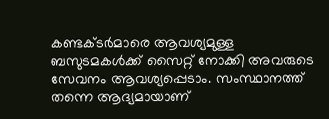കണ്ടക്ടര്‍മാരെ ആവശ്യമുള്ള ബസുടമകള്‍ക്ക് സൈറ്റ് നോക്കി അവരുടെ സേവനം ആവശ്യപ്പെടാം. സംസ്ഥാനത്ത് തന്നെ ആദ്യമായാണ്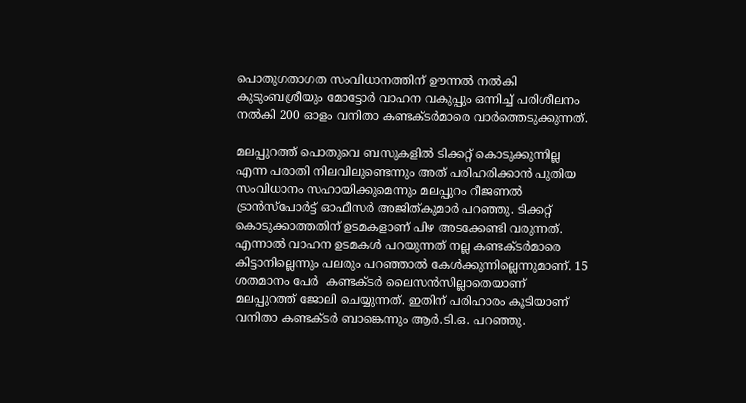പൊതുഗതാഗത സംവിധാനത്തിന് ഊന്നല്‍ നല്‍കി കുടുംബശ്രീയും മോട്ടോര്‍ വാഹന വകുപ്പും ഒന്നിച്ച് പരിശീലനം നല്‍കി 200 ഓളം വനിതാ കണ്ടക്ടര്‍മാരെ വാര്‍ത്തെടുക്കുന്നത്.

മലപ്പുറത്ത് പൊതുവെ ബസുകളില്‍ ടിക്കറ്റ് കൊടുക്കുന്നില്ല എന്ന പരാതി നിലവിലുണ്ടെന്നും അത് പരിഹരിക്കാന്‍ പുതിയ സംവിധാനം സഹായിക്കുമെന്നും മലപ്പുറം റീജണല്‍ ട്രാന്‍സ്‌പോര്‍ട്ട് ഓഫീസര്‍ അജിത്കുമാര്‍ പറഞ്ഞു. ടിക്കറ്റ് കൊടുക്കാത്തതിന് ഉടമകളാണ് പിഴ അടക്കേണ്ടി വരുന്നത്. എന്നാല്‍ വാഹന ഉടമകള്‍ പറയുന്നത് നല്ല കണ്ടക്ടര്‍മാരെ കിട്ടാനില്ലെന്നും പലരും പറഞ്ഞാല്‍ കേള്‍ക്കുന്നില്ലെന്നുമാണ്. 15 ശതമാനം പേര്‍  കണ്ടക്ടര്‍ ലൈസന്‍സില്ലാതെയാണ് മലപ്പുറത്ത് ജോലി ചെയ്യുന്നത്. ഇതിന് പരിഹാരം കൂടിയാണ് വനിതാ കണ്ടക്ടര്‍ ബാങ്കെന്നും ആര്‍.ടി.ഒ. പറഞ്ഞു.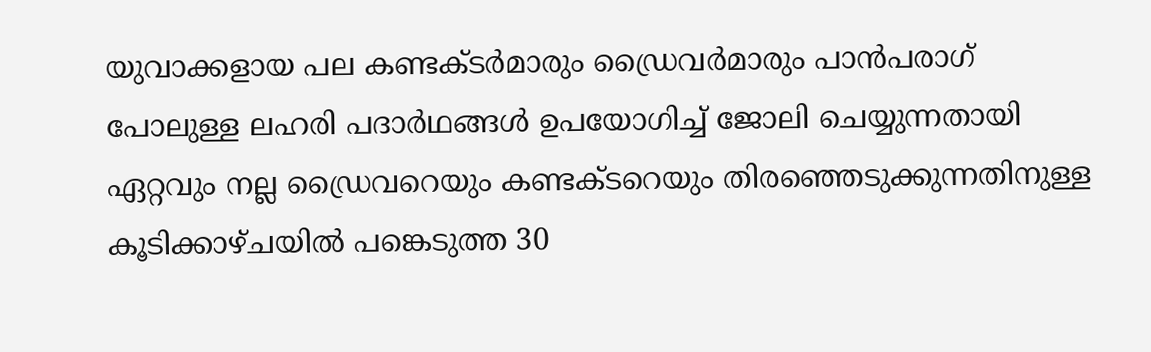യുവാക്കളായ പല കണ്ടക്ടര്‍മാരും ഡ്രൈവര്‍മാരും പാന്‍പരാഗ് പോലുള്ള ലഹരി പദാര്‍ഥങ്ങള്‍ ഉപയോഗിച്ച് ജോലി ചെയ്യുന്നതായി ഏറ്റവും നല്ല ഡ്രൈവറെയും കണ്ടക്ടറെയും തിരഞ്ഞെടുക്കുന്നതിനുള്ള കൂടിക്കാഴ്ചയില്‍ പങ്കെടുത്ത 30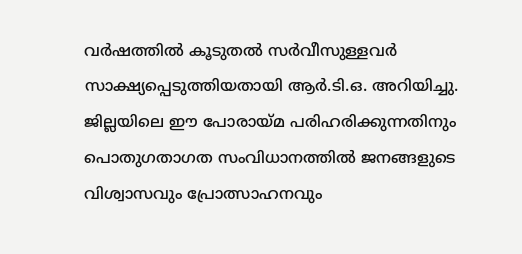വര്‍ഷത്തില്‍ കൂടുതല്‍ സര്‍വീസുള്ളവര്‍ സാക്ഷ്യപ്പെടുത്തിയതായി ആര്‍.ടി.ഒ. അറിയിച്ചു. ജില്ലയിലെ ഈ പോരായ്മ പരിഹരിക്കുന്നതിനും പൊതുഗതാഗത സംവിധാനത്തില്‍ ജനങ്ങളുടെ വിശ്വാസവും പ്രോത്സാഹനവും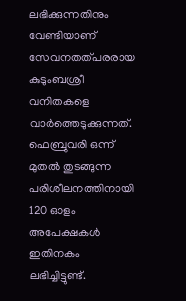ലഭിക്കുന്നതിനും വേണ്ടിയാണ് സേവനതത്പരരായ കുടുംബശ്രീ വനിതകളെ വാര്‍ത്തെടുക്കുന്നത്.  ഫെബ്രുവരി ഒന്ന് മുതല്‍ തുടങ്ങുന്ന പരിശീലനത്തിനായി 120 ഓളം അപേക്ഷകള്‍ ഇതിനകം ലഭിച്ചിട്ടുണ്ട്.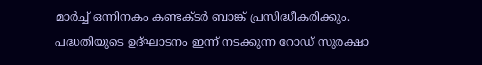മാര്‍ച്ച് ഒന്നിനകം കണ്ടക്ടര്‍ ബാങ്ക് പ്രസിദ്ധീകരിക്കും. പദ്ധതിയുടെ ഉദ്ഘാടനം ഇന്ന് നടക്കുന്ന റോഡ് സുരക്ഷാ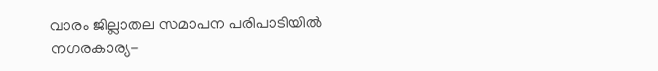വാരം ജില്ലാതല സമാപന പരിപാടിയില്‍ നഗരകാര്യ-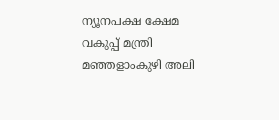ന്യൂനപക്ഷ ക്ഷേമ വകുപ്പ് മന്ത്രി മഞ്ഞളാംകുഴി അലി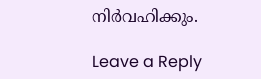നിര്‍വഹിക്കും.

Leave a Reply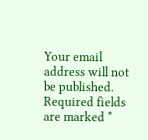Your email address will not be published. Required fields are marked *